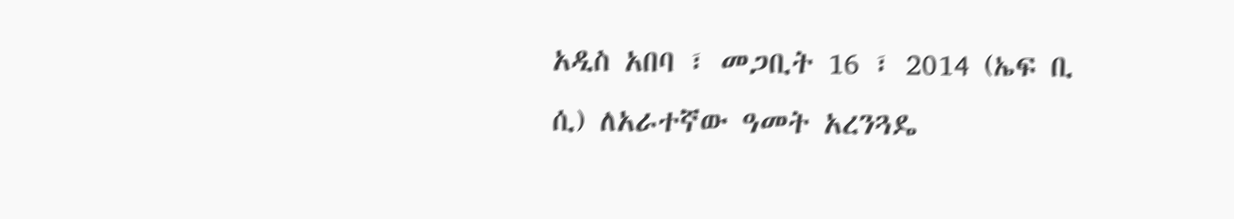አዲስ አበባ ፣ መጋቢት 16 ፣ 2014 (ኤፍ ቢ ሲ) ለአራተኛው ዓመት አረንጓዴ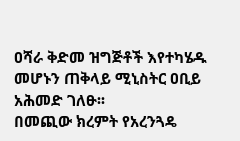ዐሻራ ቅድመ ዝግጅቶች እየተካሄዱ መሆኑን ጠቅላይ ሚኒስትር ዐቢይ አሕመድ ገለፁ፡፡
በመጪው ክረምት የአረንጓዴ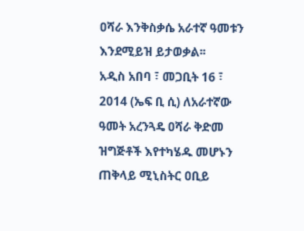ዐሻራ እንቅስቃሴ አራተኛ ዓመቱን እንደሚይዝ ይታወቃል፡፡
አዲስ አበባ ፣ መጋቢት 16 ፣ 2014 (ኤፍ ቢ ሲ) ለአራተኛው ዓመት አረንጓዴ ዐሻራ ቅድመ ዝግጅቶች እየተካሄዱ መሆኑን ጠቅላይ ሚኒስትር ዐቢይ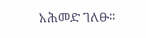አሕመድ ገለፁ፡፡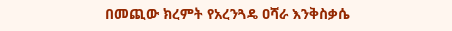በመጪው ክረምት የአረንጓዴ ዐሻራ እንቅስቃሴ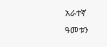አራተኛ ዓመቱን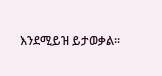እንደሚይዝ ይታወቃል፡፡